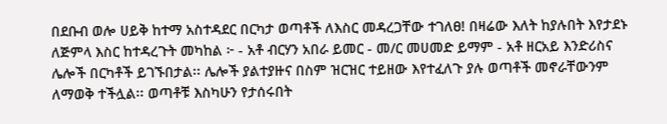በደቡብ ወሎ ሀይቅ ከተማ አስተዳደር በርካታ ወጣቶች ለእስር መዳረጋቸው ተገለፀ! በዛሬው እለት ከያሉበት እየታደኑ ለጅምላ እስር ከተዳረጉት መካከል ፦ - አቶ ብርሃን አበራ ይመር - መ/ር መሀመድ ይማም - አቶ ዘርአይ እንድሪስና ሌሎች በርካቶች ይገኙበታል፡፡ ሌሎች ያልተያዙና በስም ዝርዝር ተይዘው እየተፈለጉ ያሉ ወጣቶች መኖራቸውንም ለማወቅ ተችሏል፡፡ ወጣቶቹ እስካሁን የታሰሩበት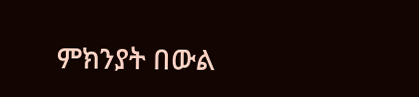ምክንያት በውል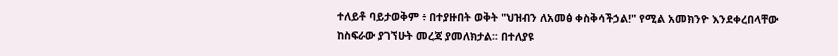ተለይቶ ባይታወቅም ፥ በተያዙበት ወቅት "ህዝብን ለአመፅ ቀስቅሳችኃል!" የሚል አመክንዮ እንደቀረበላቸው ከስፍራው ያገኘሁት መረጃ ያመለክታል፡፡ በተለያዩ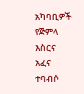አካባቢዎች የጅምላ እስርና አፈና ተባብሶ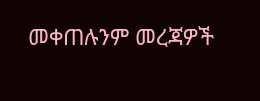መቀጠሉንም መረጃዎች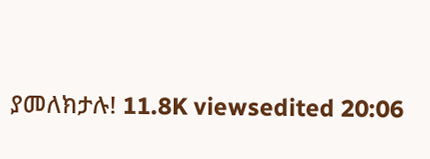ያመለክታሉ! 11.8K viewsedited 20:06